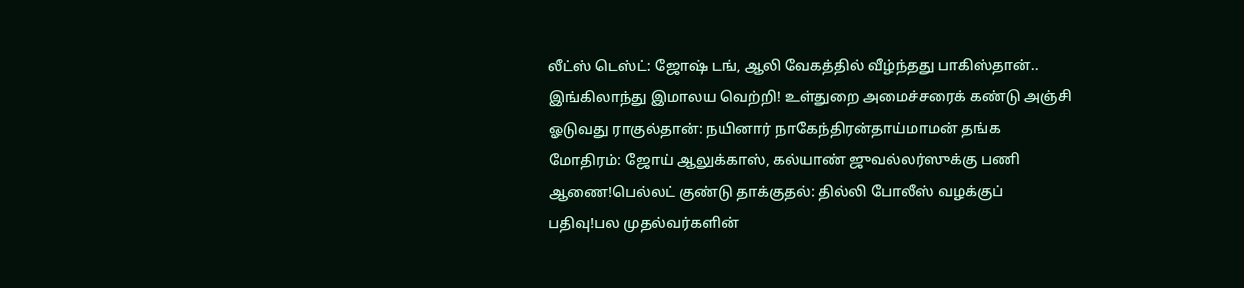லீட்ஸ் டெஸ்ட்: ஜோஷ் டங், ஆலி வேகத்தில் வீழ்ந்தது பாகிஸ்தான்.. இங்கிலாந்து இமாலய வெற்றி! உள்துறை அமைச்சரைக் கண்டு அஞ்சி ஓடுவது ராகுல்தான்: நயினார் நாகேந்திரன்தாய்மாமன் தங்க மோதிரம்: ஜோய் ஆலுக்காஸ், கல்யாண் ஜுவல்லர்ஸுக்கு பணி ஆணை!பெல்லட் குண்டு தாக்குதல்: தில்லி போலீஸ் வழக்குப் பதிவு!பல முதல்வர்களின்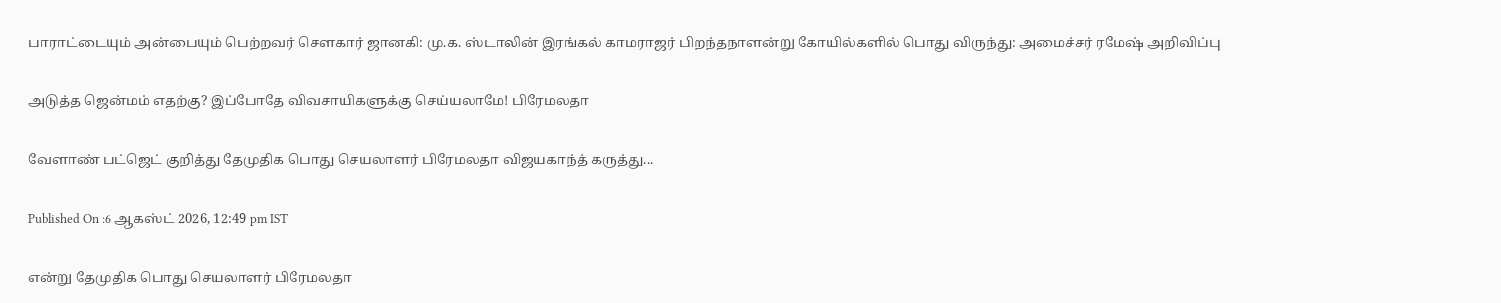பாராட்டையும் அன்பையும் பெற்றவர் சௌகார் ஜானகி: மு.க. ஸ்டாலின் இரங்கல் காமராஜர் பிறந்தநாளன்று கோயில்களில் பொது விருந்து: அமைச்சர் ரமேஷ் அறிவிப்பு

அடுத்த ஜென்மம் எதற்கு? இப்போதே விவசாயிகளுக்கு செய்யலாமே! பிரேமலதா

வேளாண் பட்ஜெட் குறித்து தேமுதிக பொது செயலாளர் பிரேமலதா விஜயகாந்த் கருத்து...

Published On :6 ஆகஸ்ட் 2026, 12:49 pm IST

என்று தேமுதிக பொது செயலாளர் பிரேமலதா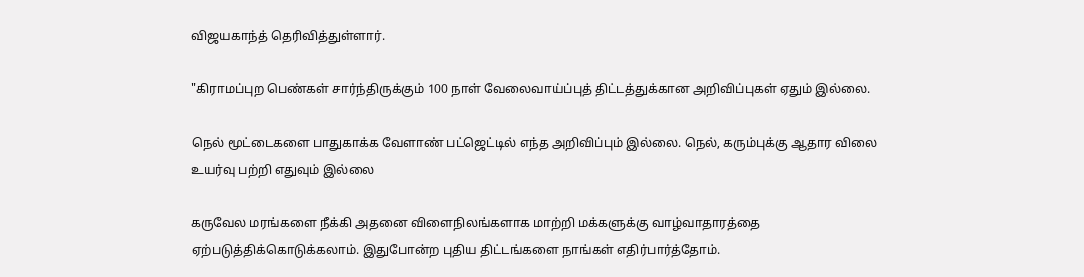விஜயகாந்த் தெரிவித்துள்ளார்.

"கிராமப்புற பெண்கள் சார்ந்திருக்கும் 100 நாள் வேலைவாய்ப்புத் திட்டத்துக்கான அறிவிப்புகள் ஏதும் இல்லை.

நெல் மூட்டைகளை பாதுகாக்க வேளாண் பட்ஜெட்டில் எந்த அறிவிப்பும் இல்லை. நெல், கரும்புக்கு ஆதார விலை உயர்வு பற்றி எதுவும் இல்லை

கருவேல மரங்களை நீக்கி அதனை விளைநிலங்களாக மாற்றி மக்களுக்கு வாழ்வாதாரத்தை ஏற்படுத்திக்கொடுக்கலாம். இதுபோன்ற புதிய திட்டங்களை நாங்கள் எதிர்பார்த்தோம்.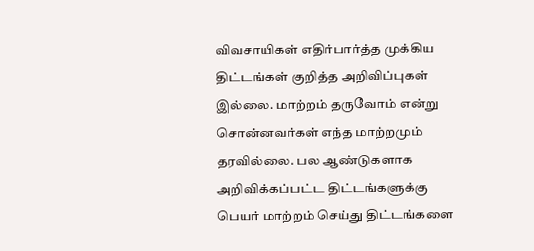விவசாயிகள் எதிர்பார்த்த முக்கிய திட்டங்கள் குறித்த அறிவிப்புகள் இல்லை. மாற்றம் தருவோம் என்று சொன்னவர்கள் எந்த மாற்றமும் தரவில்லை. பல ஆண்டுகளாக அறிவிக்கப்பட்ட திட்டங்களுக்கு பெயர் மாற்றம் செய்து திட்டங்களை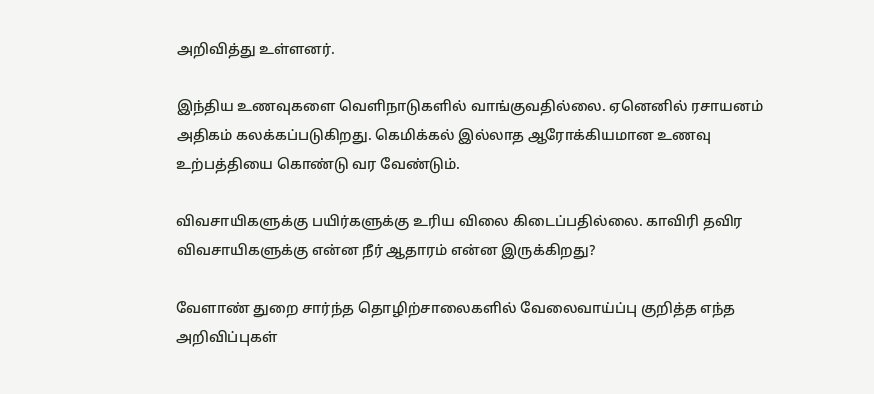அறிவித்து உள்ளனர்.

இந்திய உணவுகளை வெளிநாடுகளில் வாங்குவதில்லை. ஏனெனில் ரசாயனம் அதிகம் கலக்கப்படுகிறது. கெமிக்கல் இல்லாத ஆரோக்கியமான உணவு உற்பத்தியை கொண்டு வர வேண்டும்.

விவசாயிகளுக்கு பயிர்களுக்கு உரிய விலை கிடைப்பதில்லை. காவிரி தவிர விவசாயிகளுக்கு என்ன நீர் ஆதாரம் என்ன இருக்கிறது?

வேளாண் துறை சார்ந்த தொழிற்சாலைகளில் வேலைவாய்ப்பு குறித்த எந்த அறிவிப்புகள்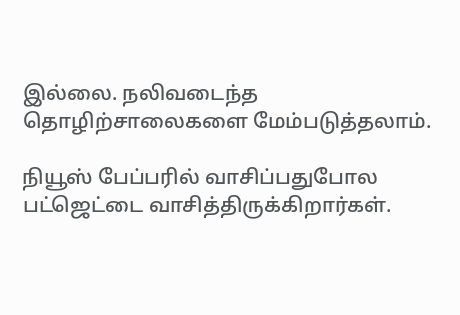இல்லை. நலிவடைந்த தொழிற்சாலைகளை மேம்படுத்தலாம்.

நியூஸ் பேப்பரில் வாசிப்பதுபோல பட்ஜெட்டை வாசித்திருக்கிறார்கள்.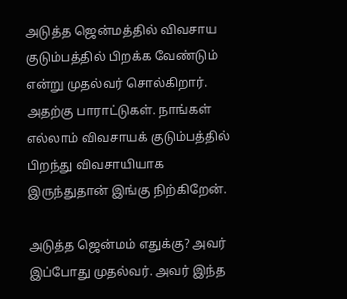அடுத்த ஜென்மத்தில் விவசாய குடும்பத்தில் பிறக்க வேண்டும் என்று முதல்வர் சொல்கிறார். அதற்கு பாராட்டுகள். நாங்கள் எல்லாம் விவசாயக் குடும்பத்தில் பிறந்து விவசாயியாக இருந்துதான் இங்கு நிற்கிறேன்.

அடுத்த ஜென்மம் எதுக்கு? அவர் இப்போது முதல்வர். அவர் இந்த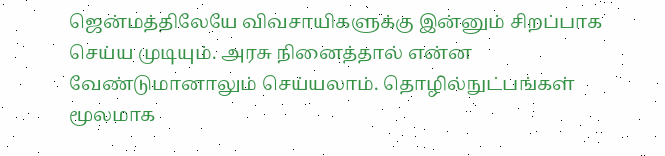ஜென்மத்திலேயே விவசாயிகளுக்கு இன்னும் சிறப்பாக செய்ய முடியும். அரசு நினைத்தால் என்ன வேண்டுமானாலும் செய்யலாம். தொழில்நுட்பங்கள் மூலமாக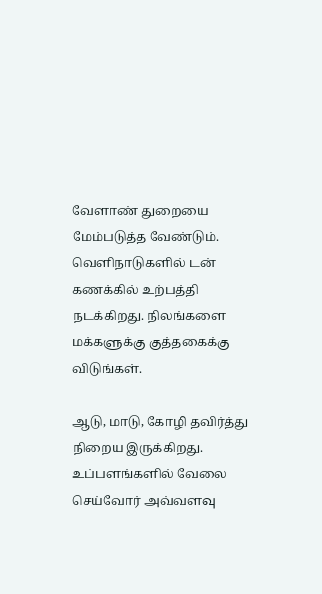வேளாண் துறையை மேம்படுத்த வேண்டும். வெளிநாடுகளில் டன் கணக்கில் உற்பத்தி நடக்கிறது. நிலங்களை மக்களுக்கு குத்தகைக்கு விடுங்கள்.

ஆடு, மாடு, கோழி தவிர்த்து நிறைய இருக்கிறது. உப்பளங்களில் வேலை செய்வோர் அவ்வளவு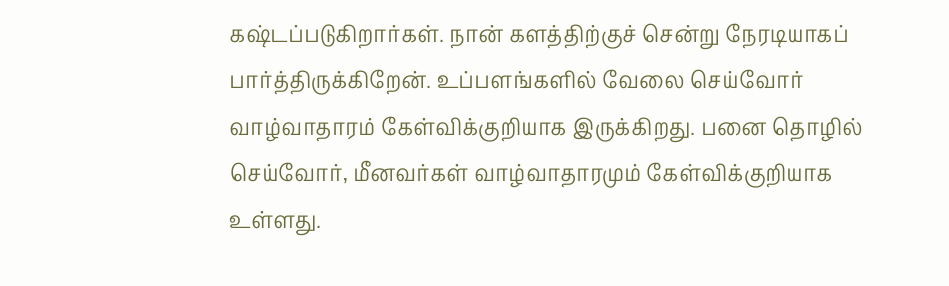கஷ்டப்படுகிறார்கள். நான் களத்திற்குச் சென்று நேரடியாகப் பார்த்திருக்கிறேன். உப்பளங்களில் வேலை செய்வோர் வாழ்வாதாரம் கேள்விக்குறியாக இருக்கிறது. பனை தொழில் செய்வோர், மீனவர்கள் வாழ்வாதாரமும் கேள்விக்குறியாக உள்ளது.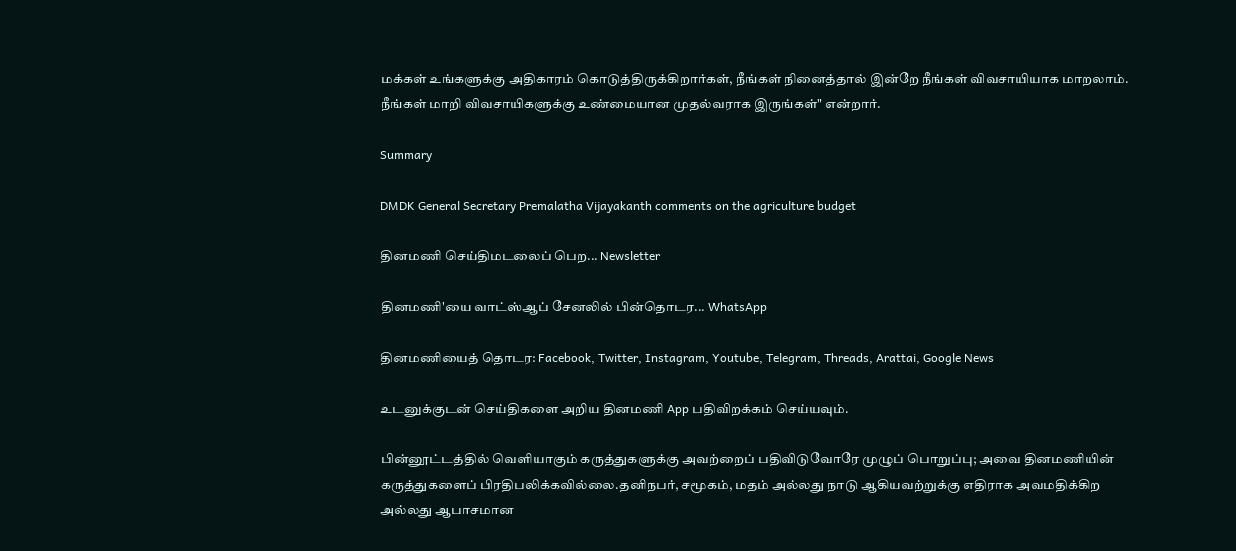மக்கள் உங்களுக்கு அதிகாரம் கொடுத்திருக்கிறார்கள், நீங்கள் நினைத்தால் இன்றே நீங்கள் விவசாயியாக மாறலாம். நீங்கள் மாறி விவசாயிகளுக்கு உண்மையான முதல்வராக இருங்கள்" என்றார்.

Summary

DMDK General Secretary Premalatha Vijayakanth comments on the agriculture budget

தினமணி செய்திமடலைப் பெற... Newsletter

தினமணி'யை வாட்ஸ்ஆப் சேனலில் பின்தொடர... WhatsApp

தினமணியைத் தொடர: Facebook, Twitter, Instagram, Youtube, Telegram, Threads, Arattai, Google News

உடனுக்குடன் செய்திகளை அறிய தினமணி App பதிவிறக்கம் செய்யவும்.

பின்னூட்டத்தில் வெளியாகும் கருத்துகளுக்கு அவற்றைப் பதிவிடுவோரே முழுப் பொறுப்பு; அவை தினமணியின் கருத்துகளைப் பிரதிபலிக்கவில்லை.தனிநபர், சமூகம், மதம் அல்லது நாடு ஆகியவற்றுக்கு எதிராக அவமதிக்கிற அல்லது ஆபாசமான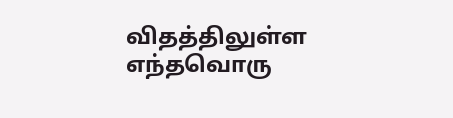விதத்திலுள்ள எந்தவொரு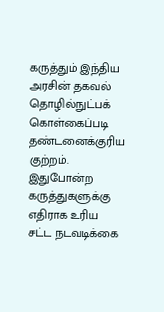கருத்தும் இந்திய அரசின் தகவல் தொழில்நுட்பக் கொள்கைப்படி தண்டனைக்குரிய குற்றம். இதுபோன்ற கருத்துகளுக்கு எதிராக உரிய சட்ட நடவடிக்கை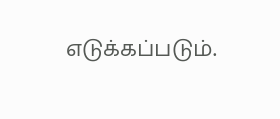எடுக்கப்படும்.